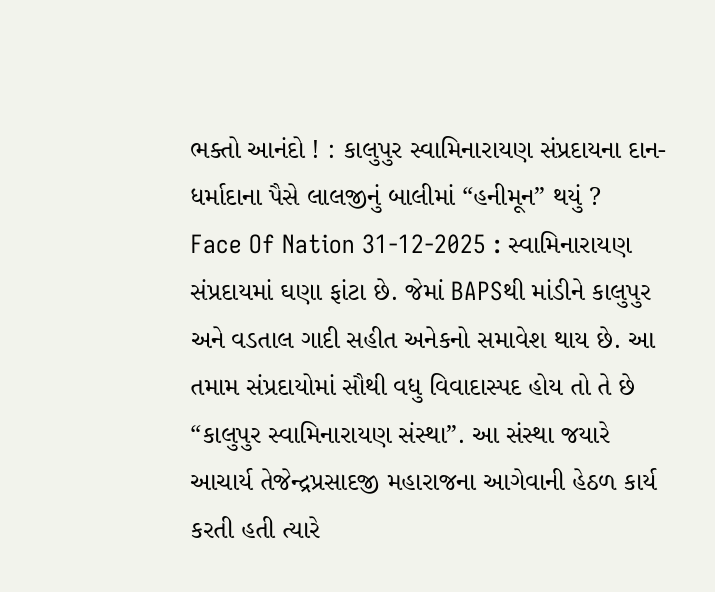ભક્તો આનંદો ! : કાલુપુર સ્વામિનારાયણ સંપ્રદાયના દાન-ધર્માદાના પૈસે લાલજીનું બાલીમાં “હનીમૂન” થયું ?
Face Of Nation 31-12-2025 : સ્વામિનારાયણ સંપ્રદાયમાં ઘણા ફાંટા છે. જેમાં BAPSથી માંડીને કાલુપુર અને વડતાલ ગાદી સહીત અનેકનો સમાવેશ થાય છે. આ તમામ સંપ્રદાયોમાં સૌથી વધુ વિવાદાસ્પદ હોય તો તે છે “કાલુપુર સ્વામિનારાયણ સંસ્થા”. આ સંસ્થા જયારે આચાર્ય તેજેન્દ્રપ્રસાદજી મહારાજના આગેવાની હેઠળ કાર્ય કરતી હતી ત્યારે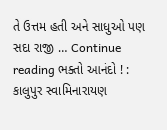તે ઉત્તમ હતી અને સાધુઓ પણ સદા રાજી … Continue reading ભક્તો આનંદો ! : કાલુપુર સ્વામિનારાયણ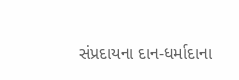સંપ્રદાયના દાન-ધર્માદાના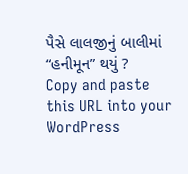પૈસે લાલજીનું બાલીમાં “હનીમૂન” થયું ?
Copy and paste this URL into your WordPress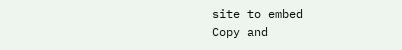site to embed
Copy and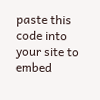paste this code into your site to embed